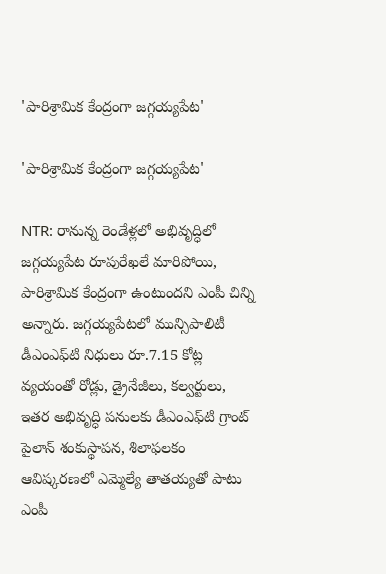'పారిశ్రామిక కేంద్రంగా జగ్గయ్యపేట'

'పారిశ్రామిక కేంద్రంగా జగ్గయ్యపేట'

NTR: రానున్న రెండేళ్లలో అభివృద్ధిలో జగ్గయ్యపేట రూపురేఖలే మారిపోయి, పారిశ్రామిక కేంద్రంగా ఉంటుందని ఎంపీ చిన్ని అన్నారు. జగ్గయ్యపేటలో మున్సిపాలిటీ డీఎంఎఫ్‌టి నిధులు రూ.7.15 కోట్ల వ్యయంతో రోడ్లు, డ్రైనేజీలు, కల్వర్టులు, ఇతర అభివృద్ధి పనులకు డీఎంఎఫ్‌టి గ్రాంట్ పైలాన్ శంకుస్థాపన, శిలాఫలకం ఆవిష్కరణలో ఎమ్మెల్యే తాతయ్యతో పాటు ఎంపీ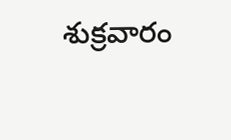శుక్రవారం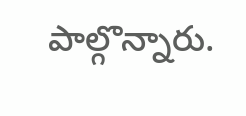పాల్గొన్నారు.